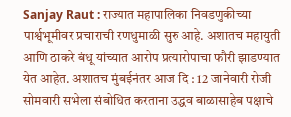Sanjay Raut : राज्यात महापालिका निवडणुकीच्या पार्श्वभूमीवर प्रचाराची रणधुमाळी सुरु आहे. अशातच महायुती आणि ठाकरे बंधू यांच्यात आरोप प्रत्यारोपाचा फौरी झाडण्यात येत आहेत. अशातच मुंबईनंतर आज दि : 12 जानेवारी रोजी सोमवारी सभेला संबोधित करताना उद्धव बाळासाहेब पक्षाचे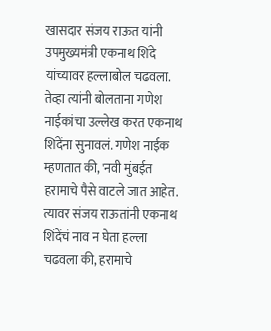खासदार संजय राऊत यांनी उपमुख्यमंत्री एकनाथ शिंदे यांच्यावर हल्लाबोल चढवला. तेव्हा त्यांनी बोलताना गणेश नाईकांचा उल्लेख करत एकनाथ शिंदेंना सुनावलं. गणेश नाईक म्हणतात की, 'नवी मुंबईत हरामाचे पैसे वाटले जात आहेत. त्यावर संजय राऊतांनी एकनाथ शिंदेंचं नाव न घेता हल्ला चढवला की, हरामाचे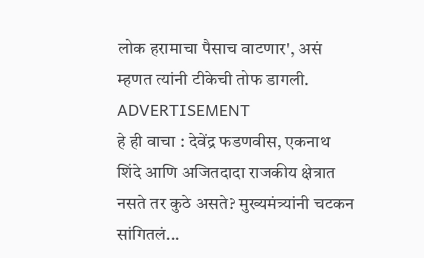लोक हरामाचा पैसाच वाटणार', असं म्हणत त्यांनी टीकेची तोफ डागली.
ADVERTISEMENT
हे ही वाचा : देवेंद्र फडणवीस, एकनाथ शिंदे आणि अजितदादा राजकीय क्षेत्रात नसते तर कुठे असते? मुख्यमंत्र्यांनी चटकन सांगितलं...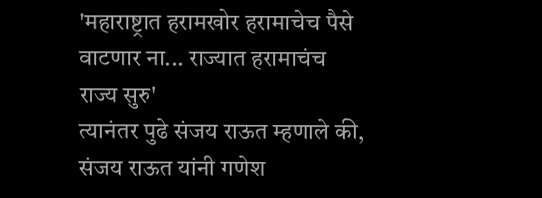'महाराष्ट्रात हरामखोर हरामाचेच पैसे वाटणार ना... राज्यात हरामाचंच राज्य सुरु'
त्यानंतर पुढे संजय राऊत म्हणाले की, संजय राऊत यांनी गणेश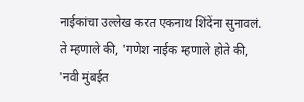नाईकांचा उल्लेख करत एकनाथ शिंदेंना सुनावलं. ते म्हणाले की, 'गणेश नाईक म्हणाले होते की, 'नवी मुंबईत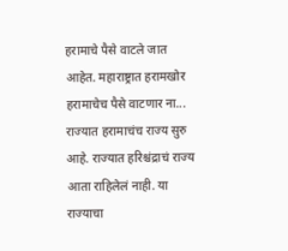हरामाचे पैसे वाटले जात आहेत. महाराष्ट्रात हरामखोर हरामाचेच पैसे वाटणार ना... राज्यात हरामाचंच राज्य सुरु आहे. राज्यात हरिश्चंद्राचं राज्य आता राहिलेलं नाही. या राज्याचा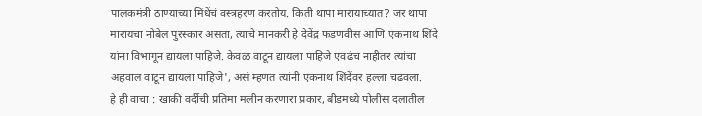पालकमंत्री ठाण्याच्या मिंधेंचं वस्त्रहरण करतोय. किती थापा मारायाच्यात? जर थापा मारायचा नोबेल पुरस्कार असता, त्याचे मानकरी हे देवेंद्र फडणवीस आणि एकनाथ शिंदे यांना विभागून द्यायला पाहिजे. केवळ वाटून द्यायला पाहिजे एवढंच नाहीतर त्यांचा अहवाल वाटून द्यायला पाहिजे', असं म्हणत त्यांनी एकनाथ शिंदेंवर हल्ला चढवला.
हे ही वाचा : खाकी वर्दीची प्रतिमा मलीन करणारा प्रकार, बीडमध्ये पोलीस दलातील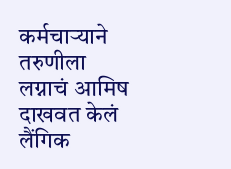कर्मचाऱ्याने तरुणीला लग्नाचं आमिष दाखवत केलं लैंगिक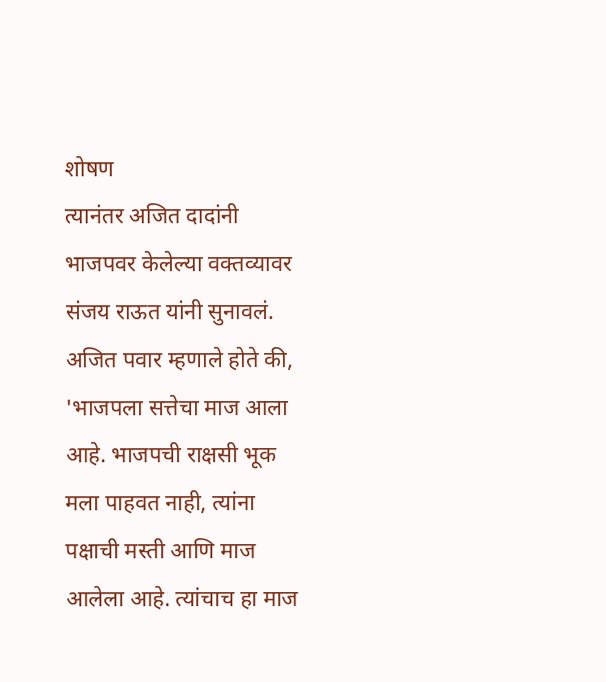शोषण
त्यानंतर अजित दादांनी भाजपवर केलेल्या वक्तव्यावर संजय राऊत यांनी सुनावलं. अजित पवार म्हणाले होते की, 'भाजपला सत्तेचा माज आला आहे. भाजपची राक्षसी भूक मला पाहवत नाही, त्यांना पक्षाची मस्ती आणि माज आलेला आहे. त्यांचाच हा माज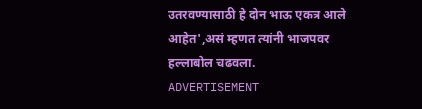उतरवण्यासाठी हे दोन भाऊ एकत्र आले आहेत',असं म्हणत त्यांनी भाजपवर हल्लाबोल चढवला.
ADVERTISEMENT